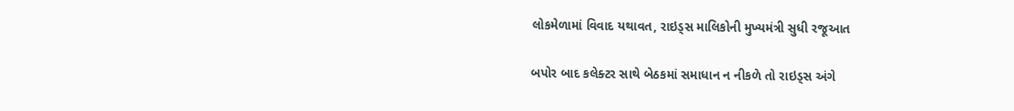લોકમેળામાં વિવાદ યથાવત, રાઇડ્સ માલિકોની મુખ્યમંત્રી સુધી રજૂઆત

બપોર બાદ કલેક્ટર સાથે બેઠકમાં સમાધાન ન નીકળે તો રાઇડ્સ અંગે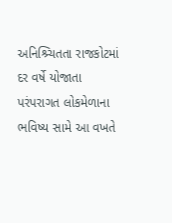અનિશ્ર્ચિતતા રાજકોટમાં દર વર્ષે યોજાતા પરંપરાગત લોકમેળાના ભવિષ્ય સામે આ વખતે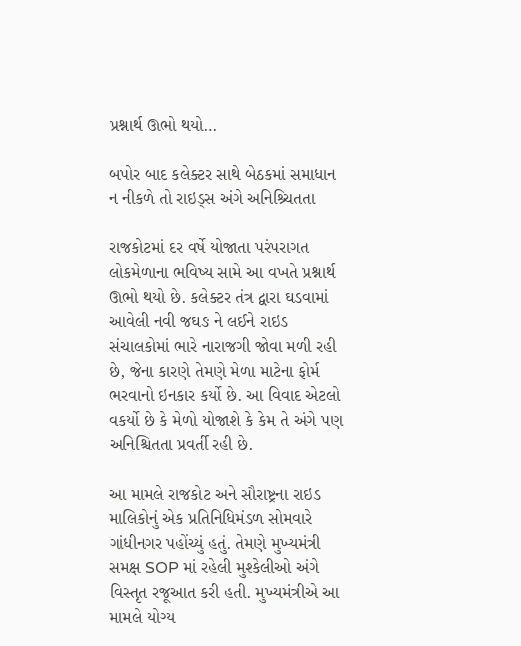પ્રશ્નાર્થ ઊભો થયો…

બપોર બાદ કલેક્ટર સાથે બેઠકમાં સમાધાન ન નીકળે તો રાઇડ્સ અંગે અનિશ્ર્ચિતતા

રાજકોટમાં દર વર્ષે યોજાતા પરંપરાગત લોકમેળાના ભવિષ્ય સામે આ વખતે પ્રશ્નાર્થ ઊભો થયો છે. કલેક્ટર તંત્ર દ્વારા ઘડવામાં આવેલી નવી જઘઙ ને લઈને રાઇડ સંચાલકોમાં ભારે નારાજગી જોવા મળી રહી છે, જેના કારણે તેમણે મેળા માટેના ફોર્મ ભરવાનો ઇનકાર કર્યો છે. આ વિવાદ એટલો વકર્યો છે કે મેળો યોજાશે કે કેમ તે અંગે પણ અનિશ્ચિતતા પ્રવર્તી રહી છે.

આ મામલે રાજકોટ અને સૌરાષ્ટ્રના રાઇડ માલિકોનું એક પ્રતિનિધિમંડળ સોમવારે ગાંધીનગર પહોંચ્યું હતું. તેમણે મુખ્યમંત્રી સમક્ષ SOP માં રહેલી મુશ્કેલીઓ અંગે વિસ્તૃત રજૂઆત કરી હતી. મુખ્યમંત્રીએ આ મામલે યોગ્ય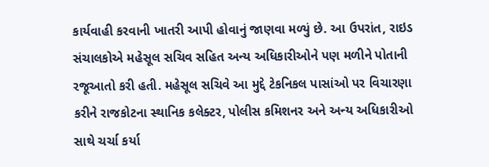કાર્યવાહી કરવાની ખાતરી આપી હોવાનું જાણવા મળ્યું છે. આ ઉપરાંત, રાઇડ સંચાલકોએ મહેસૂલ સચિવ સહિત અન્ય અધિકારીઓને પણ મળીને પોતાની રજૂઆતો કરી હતી. મહેસૂલ સચિવે આ મુદ્દે ટેકનિકલ પાસાંઓ પર વિચારણા કરીને રાજકોટના સ્થાનિક કલેક્ટર, પોલીસ કમિશનર અને અન્ય અધિકારીઓ સાથે ચર્ચા કર્યા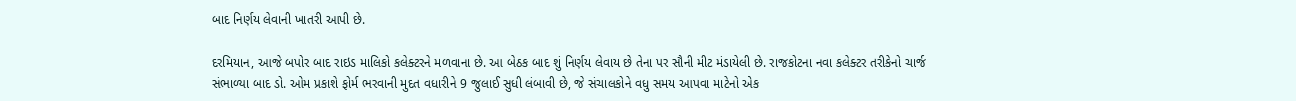બાદ નિર્ણય લેવાની ખાતરી આપી છે.

દરમિયાન, આજે બપોર બાદ રાઇડ માલિકો કલેક્ટરને મળવાના છે. આ બેઠક બાદ શું નિર્ણય લેવાય છે તેના પર સૌની મીટ મંડાયેલી છે. રાજકોટના નવા કલેક્ટર તરીકેનો ચાર્જ સંભાળ્યા બાદ ડો. ઓમ પ્રકાશે ફોર્મ ભરવાની મુદત વધારીને 9 જુલાઈ સુધી લંબાવી છે, જે સંચાલકોને વધુ સમય આપવા માટેનો એક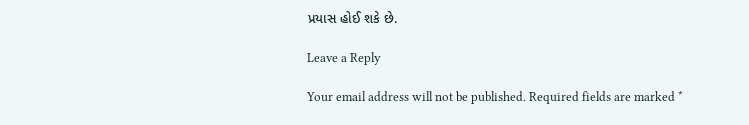પ્રયાસ હોઈ શકે છે.

Leave a Reply

Your email address will not be published. Required fields are marked *